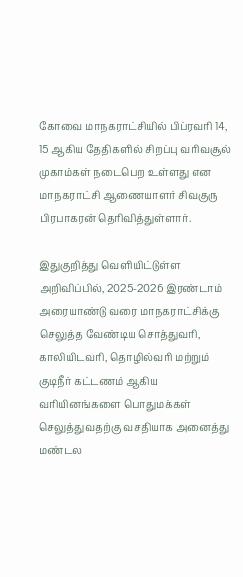கோவை மாநகராட்சியில் பிப்ரவரி 14, 15 ஆகிய தேதிகளில் சிறப்பு வரிவசூல் முகாம்கள் நடைபெற உள்ளது என மாநகராட்சி ஆணையாளர் சிவகுரு பிரபாகரன் தெரிவித்துள்ளார்.

இதுகுறித்து வெளியிட்டுள்ள அறிவிப்பில், 2025-2026 இரண்டாம் அரையாண்டு வரை மாநகராட்சிக்கு செலுத்த வேண்டிய சொத்துவரி, காலியிடவரி, தொழில்வரி மற்றும் குடிநீர் கட்டணம் ஆகிய வரியினங்களை பொதுமக்கள் செலுத்துவதற்கு வசதியாக அனைத்து மண்டல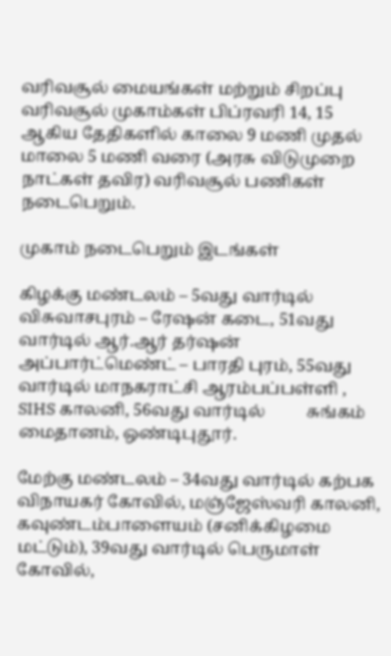வரிவசூல் மையங்கள் மற்றும் சிறப்பு வரிவசூல் முகாம்கள் பிப்ரவரி 14, 15 ஆகிய தேதிகளில் காலை 9 மணி முதல் மாலை 5 மணி வரை (அரசு விடுமுறை நாட்கள் தவிர) வரிவசூல் பணிகள் நடைபெறும்.

முகாம் நடைபெறும் இடங்கள்

கிழக்கு மண்டலம் – 5வது வார்டில் விசுவாசபுரம் – ரேஷன் கடை, 51வது வார்டில் ஆர்.ஆர் தர்ஷன் அப்பார்ட்மெண்ட் – பாரதி புரம், 55வது வார்டில் மாநகராட்சி ஆரம்பப்பள்ளி , SIHS காலனி, 56வது வார்டில்          சுங்கம் மைதானம், ஒண்டிபுதூர்.

மேற்கு மண்டலம் – 34வது வார்டில் கற்பக விநாயகர் கோவில், மஞ்ஜேஸ்வரி காலனி,  கவுண்டம்பாளையம் (சனிக்கிழமை மட்டும்), 39வது வார்டில் பெருமாள் கோவில்,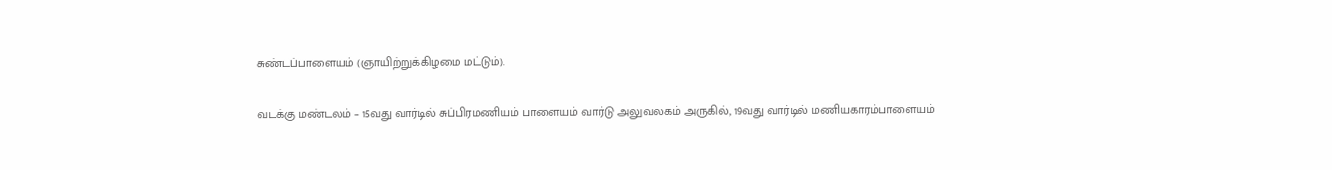சுண்டப்பாளையம் (ஞாயிற்றுக்கிழமை மட்டும்).

வடக்கு மண்டலம் – 15வது வார்டில் சுப்பிரமணியம் பாளையம் வார்டு அலுவலகம் அருகில், 19வது வார்டில் மணியகாரம்பாளையம்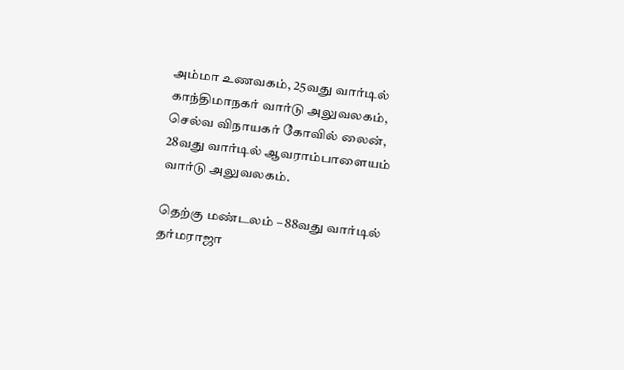அம்மா உணவகம், 25வது வார்டில் காந்திமாநகர் வார்டு அலுவலகம், செல்வ விநாயகர் கோவில் லைன், 28வது வார்டில் ஆவராம்பாளையம் வார்டு அலுவலகம்.

தெற்கு மண்டலம் – 88வது வார்டில் தர்மராஜா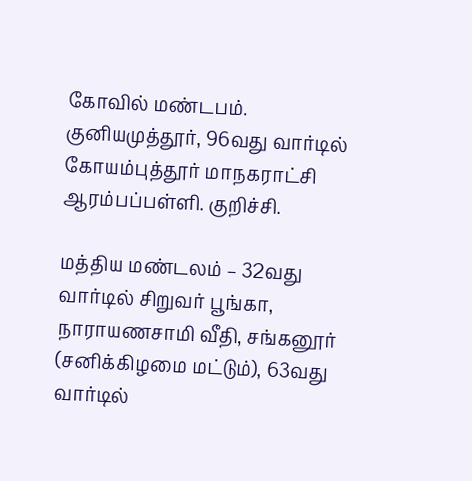கோவில் மண்டபம். குனியமுத்தூர், 96வது வார்டில் கோயம்புத்தூர் மாநகராட்சி ஆரம்பப்பள்ளி. குறிச்சி.

மத்திய மண்டலம் – 32வது வார்டில் சிறுவர் பூங்கா, நாராயணசாமி வீதி, சங்கனூர் (சனிக்கிழமை மட்டும்), 63வது வார்டில்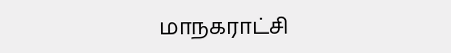மாநகராட்சி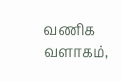வணிக வளாகம்,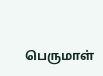பெருமாள்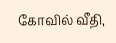கோவில் வீதி,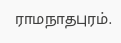ராமநாதபுரம்.